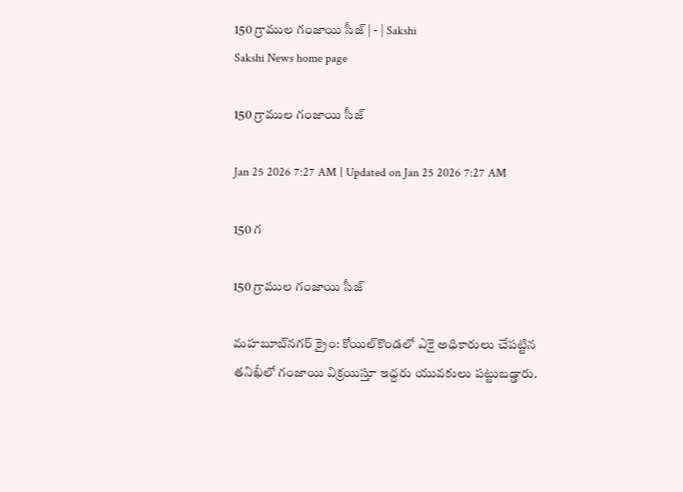150 గ్రాముల గంజాయి సీజ్‌ | - | Sakshi
Sakshi News home page

150 గ్రాముల గంజాయి సీజ్‌

Jan 25 2026 7:27 AM | Updated on Jan 25 2026 7:27 AM

150 గ

150 గ్రాముల గంజాయి సీజ్‌

మహబూబ్‌నగర్‌ క్రైం: కోయిల్‌కొండలో ఎకై అధికారులు చేపట్టిన తనిఖీలో గంజాయి విక్రయిస్తూ ఇద్దరు యువకులు పట్టుబడ్డారు.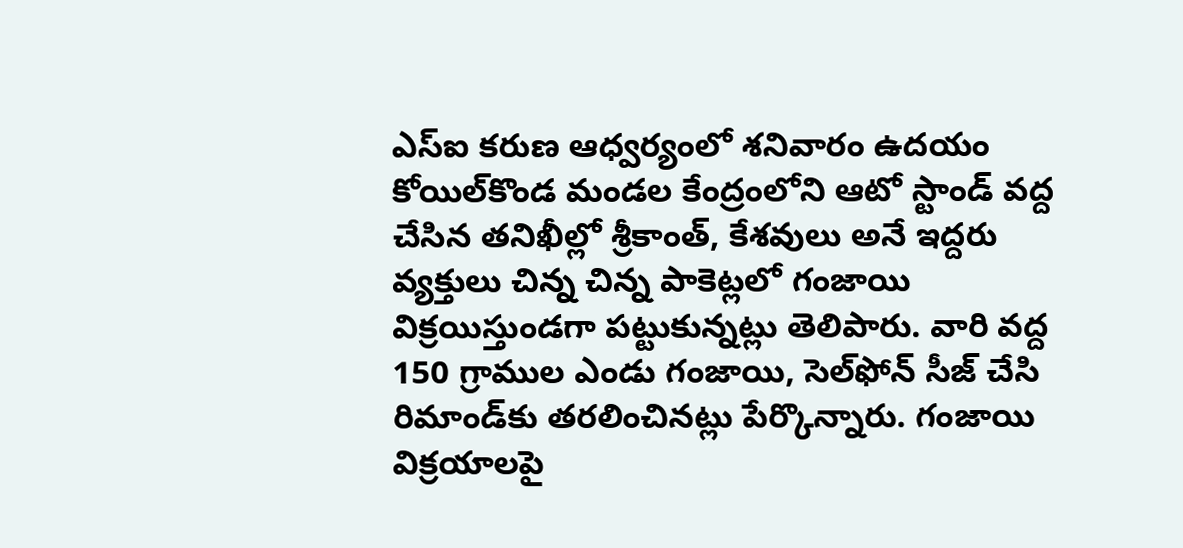ఎస్‌ఐ కరుణ ఆధ్వర్యంలో శనివారం ఉదయం కోయిల్‌కొండ మండల కేంద్రంలోని ఆటో స్టాండ్‌ వద్ద చేసిన తనిఖీల్లో శ్రీకాంత్‌, కేశవులు అనే ఇద్దరు వ్యక్తులు చిన్న చిన్న పాకెట్లలో గంజాయి విక్రయిస్తుండగా పట్టుకున్నట్లు తెలిపారు. వారి వద్ద 150 గ్రాముల ఎండు గంజాయి, సెల్‌ఫోన్‌ సీజ్‌ చేసి రిమాండ్‌కు తరలించినట్లు పేర్కొన్నారు. గంజాయి విక్రయాలపై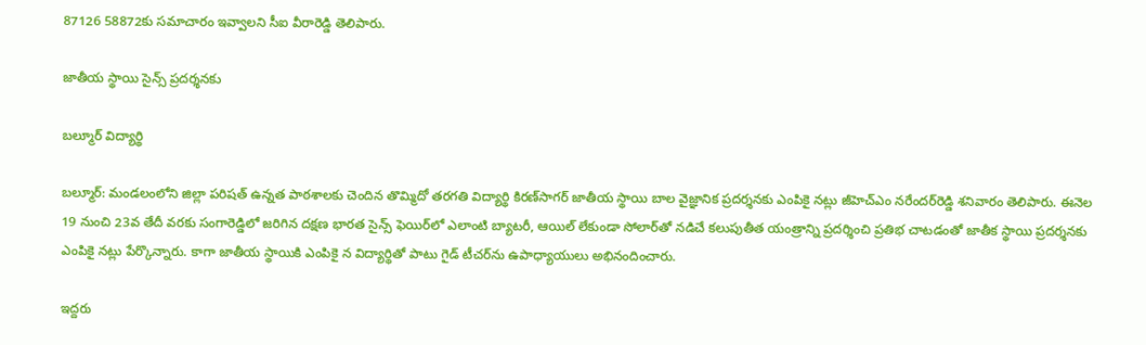87126 58872కు సమాచారం ఇవ్వాలని సీఐ వీరారెడ్డి తెలిపారు.

జాతీయ స్థాయి సైన్స్‌ ప్రదర్శనకు

బల్మూర్‌ విద్యార్థి

బల్మూర్‌: మండలంలోని జిల్లా పరిషత్‌ ఉన్నత పాఠశాలకు చెందిన తొమ్మిదో తరగతి విద్యార్థి కిరణ్‌సాగర్‌ జాతీయ స్థాయి బాల వైజ్ఞానిక ప్రదర్శనకు ఎంపికై నట్లు జీహెచ్‌ఎం నరేందర్‌రెడ్డి శనివారం తెలిపారు. ఈనెల 19 నుంచి 23వ తేదీ వరకు సంగారెడ్డిలో జరిగిన దక్షణ భారత సైన్స్‌ ఫెయిర్‌లో ఎలాంటి బ్యాటరీ, ఆయిల్‌ లేకుండా సోలార్‌తో నడిచే కలుపుతీత యంత్రాన్ని ప్రదర్శించి ప్రతిభ చాటడంతో జాతీక స్థాయి ప్రదర్శనకు ఎంపికై నట్లు పేర్కొన్నారు. కాగా జాతీయ స్థాయికి ఎంపికై న విద్యార్థితో పాటు గైడ్‌ టీచర్‌ను ఉపాధ్యాయులు అభినందించారు.

ఇద్దరు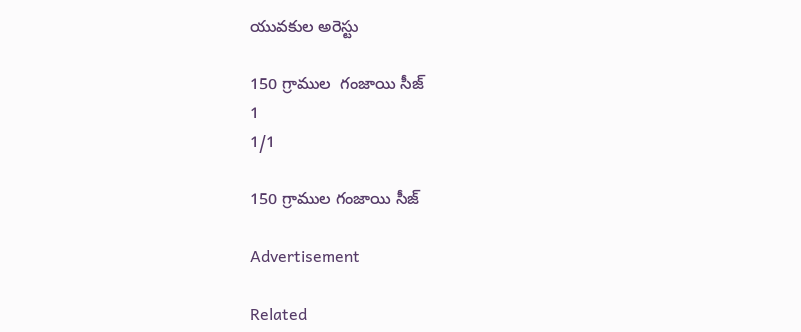యువకుల అరెస్టు

150 గ్రాముల  గంజాయి సీజ్‌
1
1/1

150 గ్రాముల గంజాయి సీజ్‌

Advertisement

Related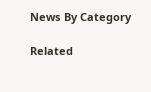News By Category

Related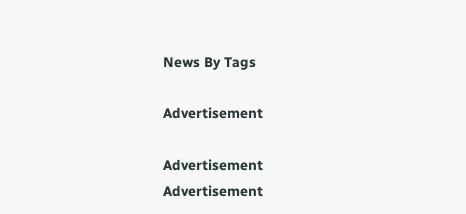News By Tags

Advertisement

Advertisement
Advertisement